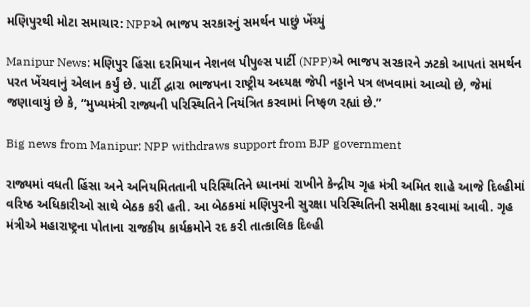મણિપુરથી મોટા સમાચાર: NPPએ ભાજપ સરકારનું સમર્થન પાછું ખેંચ્યું

Manipur News: મણિપુર હિંસા દરમિયાન નેશનલ પીપુલ્સ પાર્ટી (NPP)એ ભાજપ સરકારને ઝટકો આપતાં સમર્થન પરત ખેંચવાનું એલાન કર્યું છે. પાર્ટી દ્વારા ભાજપના રાષ્ટ્રીય અધ્યક્ષ જેપી નડ્ડાને પત્ર લખવામાં આવ્યો છે, જેમાં જણાવાયું છે કે, “મુખ્યમંત્રી રાજ્યની પરિસ્થિતિને નિયંત્રિત કરવામાં નિષ્ફળ રહ્યાં છે.”

Big news from Manipur: NPP withdraws support from BJP government

રાજ્યમાં વધતી હિંસા અને અનિયમિતતાની પરિસ્થિતિને ધ્યાનમાં રાખીને કેન્દ્રીય ગૃહ મંત્રી અમિત શાહે આજે દિલ્હીમાં વરિષ્ઠ અધિકારીઓ સાથે બેઠક કરી હતી. આ બેઠકમાં મણિપુરની સુરક્ષા પરિસ્થિતિની સમીક્ષા કરવામાં આવી. ગૃહ મંત્રીએ મહારાષ્ટ્રના પોતાના રાજકીય કાર્યક્રમોને રદ કરી તાત્કાલિક દિલ્હી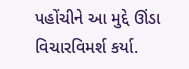પહોંચીને આ મુદ્દે ઊંડા વિચારવિમર્શ કર્યા.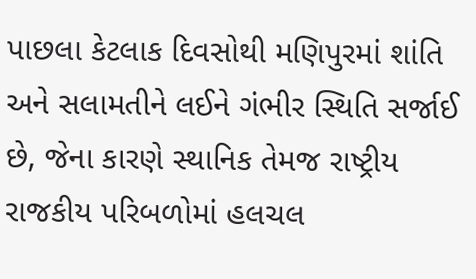પાછલા કેટલાક દિવસોથી મણિપુરમાં શાંતિ અને સલામતીને લઈને ગંભીર સ્થિતિ સર્જાઈ છે, જેના કારણે સ્થાનિક તેમજ રાષ્ટ્રીય રાજકીય પરિબળોમાં હલચલ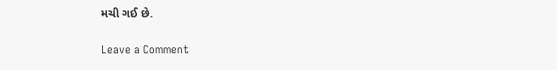મચી ગઈ છે.

Leave a Comment